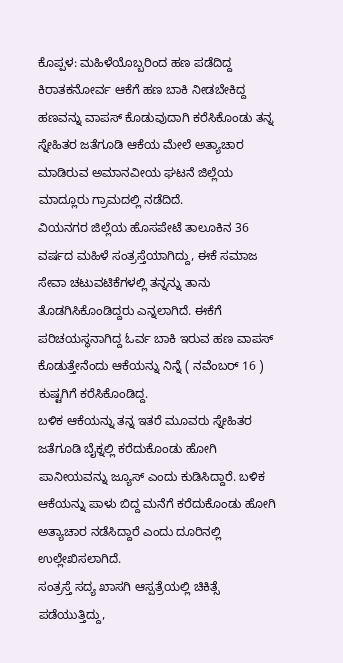ಕೊಪ್ಪಳ: ಮಹಿಳೆಯೊಬ್ಬರಿಂದ ಹಣ ಪಡೆದಿದ್ದ ಕಿರಾತಕನೋರ್ವ ಆಕೆಗೆ ಹಣ ಬಾಕಿ ನೀಡಬೇಕಿದ್ದ ಹಣವನ್ನು ವಾಪಸ್ ಕೊಡುವುದಾಗಿ ಕರೆಸಿಕೊಂಡು ತನ್ನ ಸ್ನೇಹಿತರ ಜತೆಗೂಡಿ ಆಕೆಯ ಮೇಲೆ ಅತ್ಯಾಚಾರ ಮಾಡಿರುವ ಅಮಾನವೀಯ ಘಟನೆ ಜಿಲ್ಲೆಯ ಮಾದ್ಲೂರು ಗ್ರಾಮದಲ್ಲಿ ನಡೆದಿದೆ.
ವಿಯನಗರ ಜಿಲ್ಲೆಯ ಹೊಸಪೇಟೆ ತಾಲೂಕಿನ 36 ವರ್ಷದ ಮಹಿಳೆ ಸಂತ್ರಸ್ತೆಯಾಗಿದ್ದು, ಈಕೆ ಸಮಾಜ ಸೇವಾ ಚಟುವಟಿಕೆಗಳಲ್ಲಿ ತನ್ನನ್ನು ತಾನು ತೊಡಗಿಸಿಕೊಂಡಿದ್ದರು ಎನ್ನಲಾಗಿದೆ. ಈಕೆಗೆ ಪರಿಚಯಸ್ಥನಾಗಿದ್ದ ಓರ್ವ ಬಾಕಿ ಇರುವ ಹಣ ವಾಪಸ್ ಕೊಡುತ್ತೇನೆಂದು ಆಕೆಯನ್ನು ನಿನ್ನೆ ( ನವೆಂಬರ್ 16 ) ಕುಷ್ಟಗಿಗೆ ಕರೆಸಿಕೊಂಡಿದ್ದ.
ಬಳಿಕ ಆಕೆಯನ್ನು ತನ್ನ ಇತರೆ ಮೂವರು ಸ್ನೇಹಿತರ ಜತೆಗೂಡಿ ಬೈಕ್ನಲ್ಲಿ ಕರೆದುಕೊಂಡು ಹೋಗಿ ಪಾನೀಯವನ್ನು ಜ್ಯೂಸ್ ಎಂದು ಕುಡಿಸಿದ್ದಾರೆ. ಬಳಿಕ ಆಕೆಯನ್ನು ಪಾಳು ಬಿದ್ದ ಮನೆಗೆ ಕರೆದುಕೊಂಡು ಹೋಗಿ ಅತ್ಯಾಚಾರ ನಡೆಸಿದ್ದಾರೆ ಎಂದು ದೂರಿನಲ್ಲಿ ಉಲ್ಲೇಖಿಸಲಾಗಿದೆ.
ಸಂತ್ರಸ್ತೆ ಸದ್ಯ ಖಾಸಗಿ ಆಸ್ಪತ್ರೆಯಲ್ಲಿ ಚಿಕಿತ್ಸೆ ಪಡೆಯುತ್ತಿದ್ದು,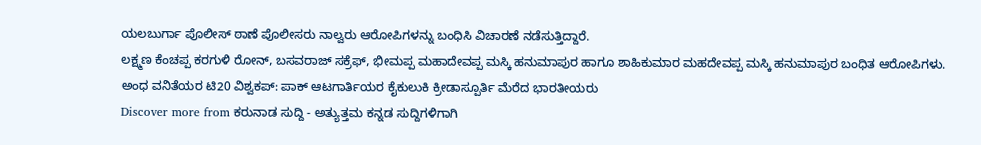ಯಲಬುರ್ಗಾ ಪೊಲೀಸ್ ಠಾಣೆ ಪೊಲೀಸರು ನಾಲ್ವರು ಆರೋಪಿಗಳನ್ನು ಬಂಧಿಸಿ ವಿಚಾರಣೆ ನಡೆಸುತ್ತಿದ್ದಾರೆ.
ಲಕ್ಷ್ಮಣ ಕೆಂಚಪ್ಪ ಕರಗುಳಿ ರೋನ್, ಬಸವರಾಜ್ ಸಕ್ರೆಫ್, ಭೀಮಪ್ಪ ಮಹಾದೇವಪ್ಪ ಮಸ್ಕಿ ಹನುಮಾಪುರ ಹಾಗೂ ಶಾಹಿಕುಮಾರ ಮಹದೇವಪ್ಪ ಮಸ್ಕಿ ಹನುಮಾಪುರ ಬಂಧಿತ ಆರೋಪಿಗಳು.
ಅಂಧ ವನಿತೆಯರ ಟಿ20 ವಿಶ್ವಕಪ್: ಪಾಕ್ ಆಟಗಾರ್ತಿಯರ ಕೈಕುಲುಕಿ ಕ್ರೀಡಾಸ್ಪೂರ್ತಿ ಮೆರೆದ ಭಾರತೀಯರು
Discover more from ಕರುನಾಡ ಸುದ್ದಿ - ಅತ್ಯುತ್ತಮ ಕನ್ನಡ ಸುದ್ದಿಗಳಿಗಾಗಿ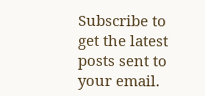Subscribe to get the latest posts sent to your email.